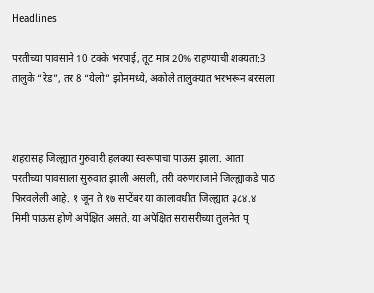Headlines

परतीच्या पावसाने 10 टक्के भरपाई, तूट मात्र 20% राहण्याची शक्यता:3 तालुके “रेड”, तर 8 “येलो” झोनमध्ये, अकोले तालुक्यात भरभरून बरसला



शहरासह जिल्ह्यात गुरुवारी हलक्या स्वरूपाचा पाऊस झाला. आता परतीच्या पावसाला सुरुवात झाली असली, तरी वरुणराजाने जिल्ह्याकडे पाठ फिरवलेली आहे. १ जून ते १७ सप्टेंबर या कालावधीत जिल्ह्यात ३८४.४ मिमी पाऊस होणे अपेक्षित असते. या अपेक्षित सरासरीच्या तुलनेत प्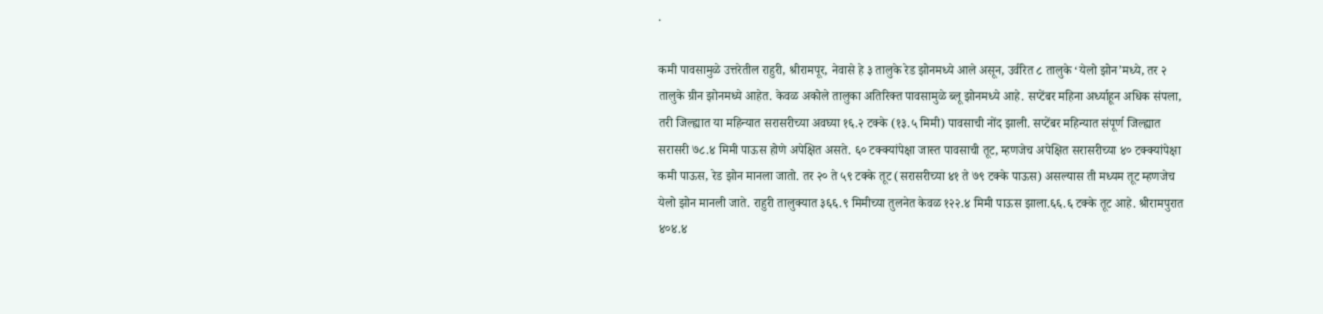.

कमी पावसामुळे उत्तरेतील राहुरी, श्रीरामपूर, नेवासे हे ३ तालुके रेड झोनमध्ये आले असून, उर्वरित ८ तालुके ‘येलो झोन’मध्ये, तर २ तालुके ग्रीन झोनमध्ये आहेत. केवळ अकोले तालुका अतिरिक्त पावसामुळे ब्लू झोनमध्ये आहे. सप्टेंबर महिना अर्ध्याहून अधिक संपला, तरी जिल्ह्यात या महिन्यात सरासरीच्या अवघ्या १६.२ टक्के (१३.५ मिमी) पावसाची नोंद झाली. सप्टेंबर महिन्यात संपूर्ण जिल्ह्यात सरासरी ७८.४ मिमी पाऊस होणे अपेक्षित असते. ६० टक्क्यांपेक्षा जास्त पावसाची तूट, म्हणजेच अपेक्षित सरासरीच्या ४० टक्क्यांपेक्षा कमी पाऊस, रेड झोन मानला जातो. तर २० ते ५९ टक्के तूट (सरासरीच्या ४१ ते ७९ टक्के पाऊस) असल्यास ती मध्यम तूट म्हणजेच येलो झोन मानली जाते. राहुरी तालुक्यात ३६६.९ मिमीच्या तुलनेत केवळ १२२.४ मिमी पाऊस झाला.६६.६ टक्के तूट आहे. श्रीरामपुरात ४०४.४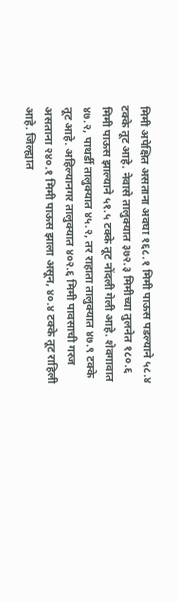मिमी अपेक्षित असताना अवघा १६८.१ मिमी पाऊस पडल्याने ५८.४ टक्के तूट आहे. नेवासे तालुक्यात ३७२.३ मिमीच्या तुलनेत १८०.६ मिमी पाऊस झाल्याने ५१.५ टक्के तूट नोंदली गेली आहे. शेवगावात ४७.२, पाथर्डी तालुक्यात ४५.२, तर राहाता तालुक्यात ४७.९ टक्के तूट आहे. अहिल्यानगर तालुक्यात ४०२.६ मिमी पावसाची गरज असताना २४०.१ मिमी पाऊस झाला असून, ४०.४ टक्के तूट राहिली आहे. जिल्ह्यात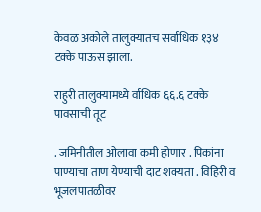केवळ अकोले तालुक्यातच सर्वाधिक १३४ टक्के पाऊस झाला.

राहुरी तालुक्यामध्ये र्वाधिक ६६.६ टक्के पावसाची तूट

. जमिनीतील ओलावा कमी होणार . पिकांना पाण्याचा ताण येण्याची दाट शक्यता . विहिरी व भूजलपातळीवर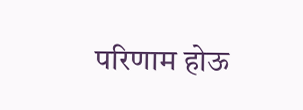परिणाम होऊ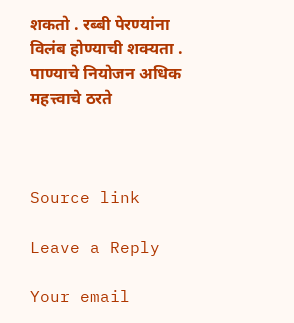शकतो . रब्बी पेरण्यांना विलंब होण्याची शक्यता . पाण्याचे नियोजन अधिक महत्त्वाचे ठरते



Source link

Leave a Reply

Your email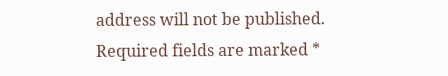address will not be published. Required fields are marked *